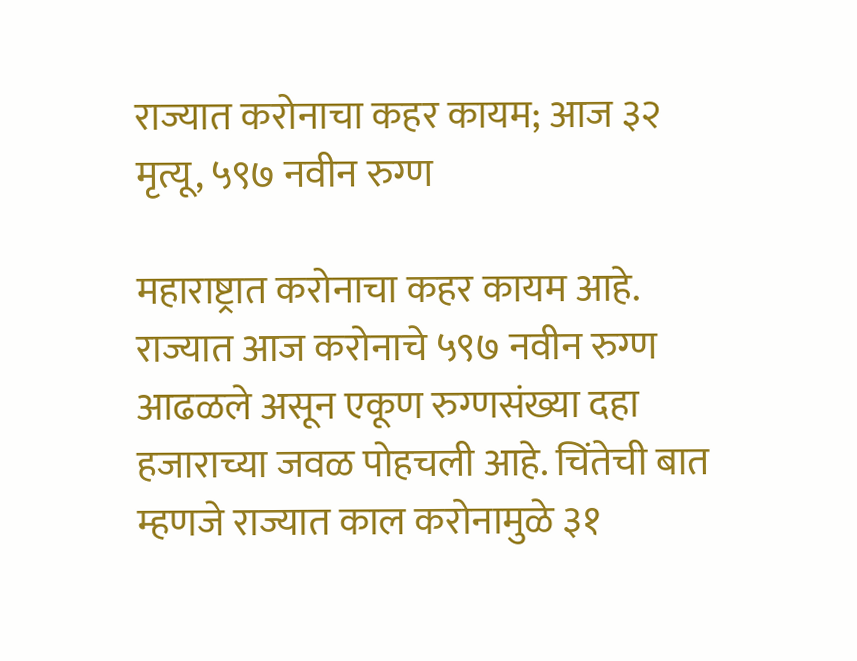राज्यात करोनाचा कहर कायम; आज ३२ मृत्यू, ५९७ नवीन रुग्ण

महाराष्ट्रात करोनाचा कहर कायम आहे. राज्यात आज करोनाचे ५९७ नवीन रुग्ण आढळले असून एकूण रुग्णसंख्या दहा हजाराच्या जवळ पोहचली आहे. चिंतेची बात म्हणजे राज्यात काल करोनामुळे ३१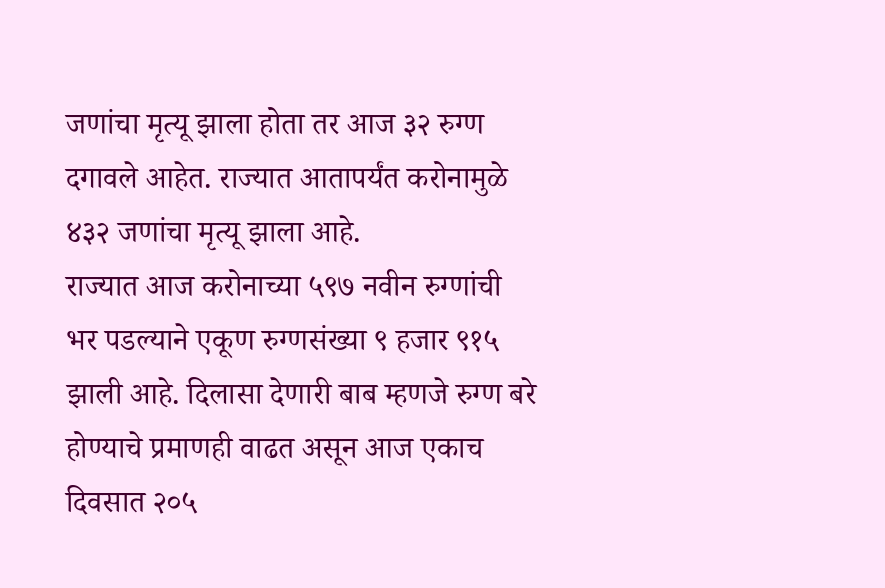जणांचा मृत्यू झाला होता तर आज ३२ रुग्ण दगावले आहेत. राज्यात आतापर्यंत करोनामुळे ४३२ जणांचा मृत्यू झाला आहे.
राज्यात आज करोनाच्या ५९७ नवीन रुग्णांची भर पडल्याने एकूण रुग्णसंख्या ९ हजार ९१५ झाली आहे. दिलासा देणारी बाब म्हणजे रुग्ण बरे होण्याचे प्रमाणही वाढत असून आज एकाच दिवसात २०५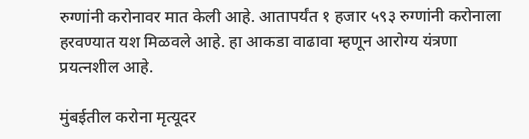रुग्णांनी करोनावर मात केली आहे. आतापर्यंत १ हजार ५९३ रुग्णांनी करोनाला हरवण्यात यश मिळवले आहे. हा आकडा वाढावा म्हणून आरोग्य यंत्रणा प्रयत्नशील आहे.

मुंबईतील करोना मृत्यूदर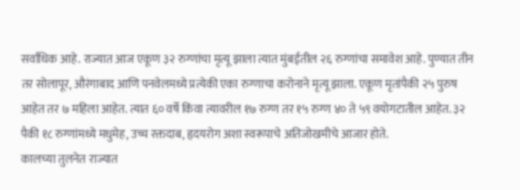सर्वाधिक आहे. राज्यात आज एकूण ३२ रुग्णांचा मृत्यू झाला त्यात मुंबईतील २६ रुग्णांचा समावेश आहे. पुण्यात तीन तर सोलापूर, औरंगाबाद आणि पनवेलमध्ये प्रत्येकी एका रुग्णाचा करोनाने मृत्यू झाला. एकूण मृतांपैकी २५ पुरुष आहेत तर ७ महिला आहेत. त्यात ६० वर्षे किंवा त्यावरील १७ रुग्ण तर १५ रुग्ण ४० ते ५९ वयोगटातील आहेत. ३२ पैकी १८ रुग्णांमध्ये मधुमेह, उच्च रक्तदाब, हृदयरोग अशा स्वरूपाचे अतिजोखमीचे आजार होते.
कालच्या तुलनेत राज्यात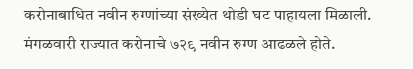करोनाबाधित नवीन रुग्णांच्या संख्येत थोडी घट पाहायला मिळाली. मंगळवारी राज्यात करोनाचे ७२९ नवीन रुग्ण आढळले होते.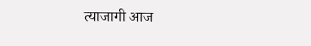त्याजागी आज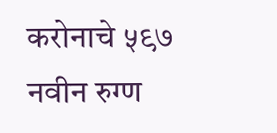करोनाचे ५९७ नवीन रुग्ण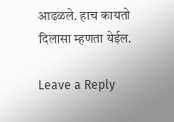आढळले. हाच कायतो दिलासा म्हणता येईल.

Leave a Reply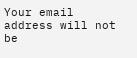Your email address will not be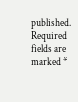published. Required fields are marked *